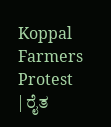Koppal Farmers Protest | ರೈತ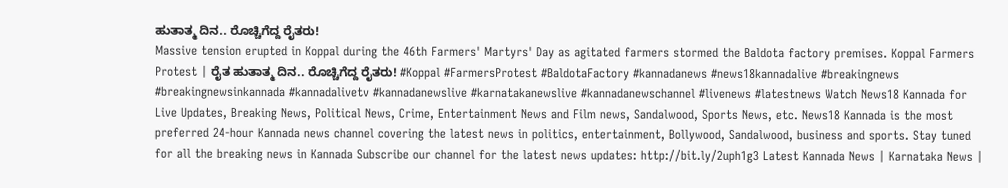ಹುತಾತ್ಮ ದಿನ.. ರೊಚ್ಚಿಗೆದ್ದ ರೈತರು!
Massive tension erupted in Koppal during the 46th Farmers' Martyrs' Day as agitated farmers stormed the Baldota factory premises. Koppal Farmers Protest | ರೈತ ಹುತಾತ್ಮ ದಿನ.. ರೊಚ್ಚಿಗೆದ್ದ ರೈತರು! #Koppal #FarmersProtest #BaldotaFactory #kannadanews #news18kannadalive #breakingnews #breakingnewsinkannada #kannadalivetv #kannadanewslive #karnatakanewslive #kannadanewschannel #livenews #latestnews Watch News18 Kannada for Live Updates, Breaking News, Political News, Crime, Entertainment News and Film news, Sandalwood, Sports News, etc. News18 Kannada is the most preferred 24-hour Kannada news channel covering the latest news in politics, entertainment, Bollywood, Sandalwood, business and sports. Stay tuned for all the breaking news in Kannada Subscribe our channel for the latest news updates: http://bit.ly/2uph1g3 Latest Kannada News | Karnataka News |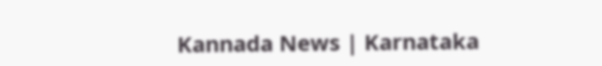Kannada News | Karnataka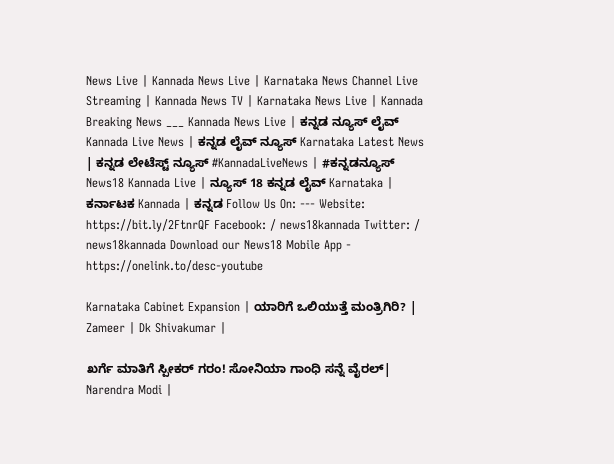News Live | Kannada News Live | Karnataka News Channel Live Streaming | Kannada News TV | Karnataka News Live | Kannada Breaking News ___ Kannada News Live | ಕನ್ನಡ ನ್ಯೂಸ್ ಲೈವ್ Kannada Live News | ಕನ್ನಡ ಲೈವ್ ನ್ಯೂಸ್ Karnataka Latest News | ಕನ್ನಡ ಲೇಟೆಸ್ಟ್ ನ್ಯೂಸ್ #KannadaLiveNews | #ಕನ್ನಡನ್ಯೂಸ್ News18 Kannada Live | ನ್ಯೂಸ್ 18 ಕನ್ನಡ ಲೈವ್ Karnataka | ಕರ್ನಾಟಕ Kannada | ಕನ್ನಡ Follow Us On: --- Website: https://bit.ly/2FtnrQF Facebook: / news18kannada Twitter: / news18kannada Download our News18 Mobile App - https://onelink.to/desc-youtube

Karnataka Cabinet Expansion | ಯಾರಿಗೆ ಒಲಿಯುತ್ತೆ ಮಂತ್ರಿಗಿರಿ? | Zameer | Dk Shivakumar |

ಖರ್ಗೆ ಮಾತಿಗೆ ಸ್ಪೀಕರ್ ಗರಂ! ಸೋನಿಯಾ ಗಾಂಧಿ ಸನ್ನೆ ವೈರಲ್| Narendra Modi |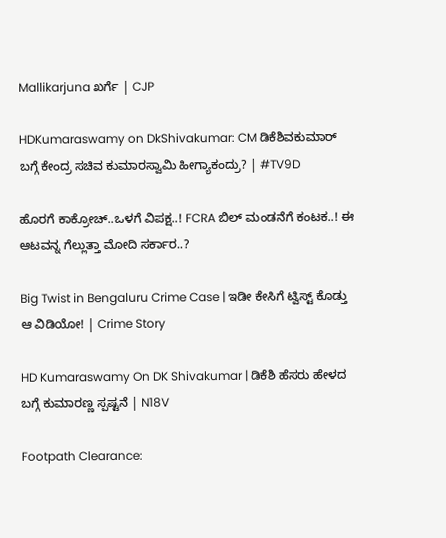Mallikarjuna ಖರ್ಗೆ | CJP

HDKumaraswamy on DkShivakumar: CM ಡಿಕೆಶಿವಕುಮಾರ್ ಬಗ್ಗೆ ಕೇಂದ್ರ ಸಚಿವ ಕುಮಾರಸ್ವಾಮಿ ಹೀಗ್ಯಾಕಂದ್ರು? | #TV9D

ಹೊರಗೆ ಕಾಕ್ರೋಚ್..ಒಳಗೆ ವಿಪಕ್ಷ..! FCRA ಬಿಲ್ ಮಂಡನೆಗೆ ಕಂಟಕ..! ಈ ಆಟವನ್ನ ಗೆಲ್ಲುತ್ತಾ ಮೋದಿ ಸರ್ಕಾರ..?

Big Twist in Bengaluru Crime Case | ಇಡೀ ಕೇಸಿಗೆ ಟ್ವಿಸ್ಟ್ ಕೊಡ್ತು ಆ ವಿಡಿಯೋ! | Crime Story

HD Kumaraswamy On DK Shivakumar | ಡಿಕೆಶಿ ಹೆಸರು ಹೇಳದ ಬಗ್ಗೆ ಕುಮಾರಣ್ಣ ಸ್ಪಷ್ಟನೆ | N18V

Footpath Clearance: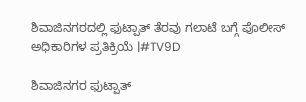ಶಿವಾಜಿನಗರದಲ್ಲಿ ಫುಟ್ಪಾತ್ ತೆರವು ಗಲಾಟೆ ಬಗ್ಗೆ ಪೊಲೀಸ್ ಅಧಿಕಾರಿಗಳ ಪ್ರತಿಕ್ರಿಯೆ |#TV9D

ಶಿವಾಜಿನಗರ ಫುಟ್ಪಾತ್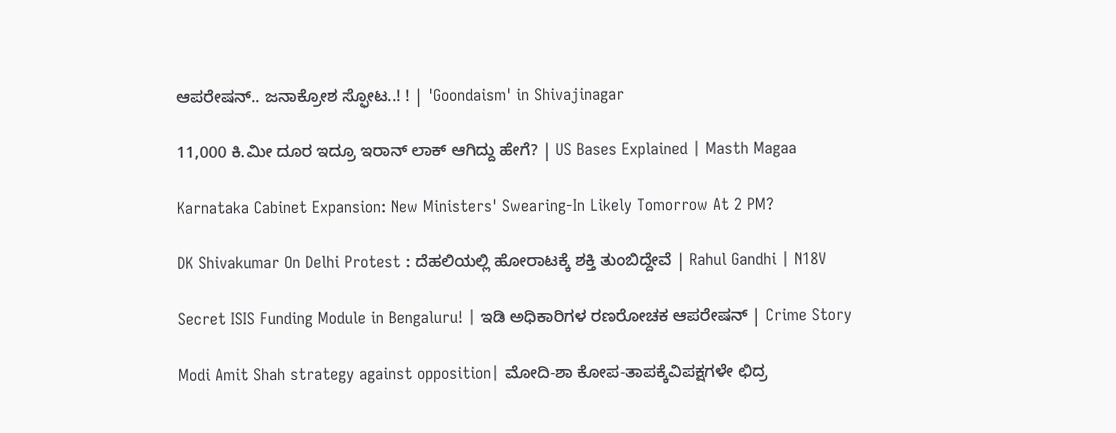ಆಪರೇಷನ್.. ಜನಾಕ್ರೋಶ ಸ್ಫೋಟ..! ! | 'Goondaism' in Shivajinagar

11,000 ಕಿ.ಮೀ ದೂರ ಇದ್ರೂ ಇರಾನ್ ಲಾಕ್ ಆಗಿದ್ದು ಹೇಗೆ? | US Bases Explained | Masth Magaa

Karnataka Cabinet Expansion: New Ministers' Swearing-In Likely Tomorrow At 2 PM?

DK Shivakumar On Delhi Protest : ದೆಹಲಿಯಲ್ಲಿ ಹೋರಾಟಕ್ಕೆ ಶಕ್ತಿ ತುಂಬಿದ್ದೇವೆ | Rahul Gandhi | N18V

Secret ISIS Funding Module in Bengaluru! | ಇಡಿ ಅಧಿಕಾರಿಗಳ ರಣರೋಚಕ ಆಪರೇಷನ್ | Crime Story

Modi Amit Shah strategy against opposition| ಮೋದಿ-ಶಾ ಕೋಪ-ತಾಪಕ್ಕೆವಿಪಕ್ಷಗಳೇ ಛಿದ್ರ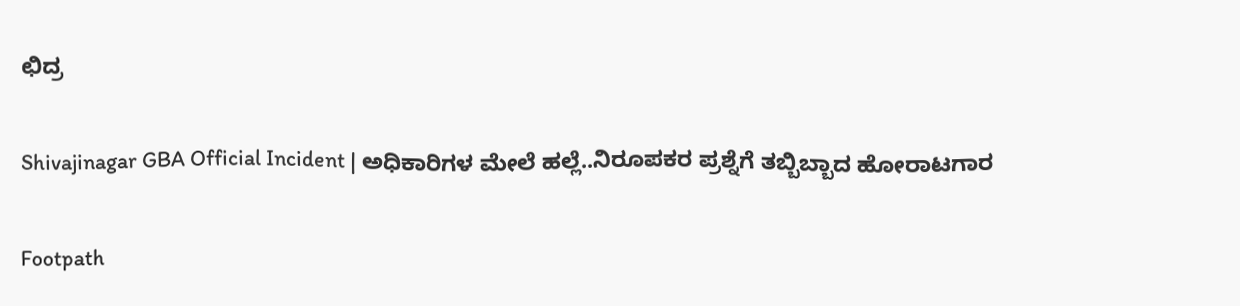ಛಿದ್ರ

Shivajinagar GBA Official Incident | ಅಧಿಕಾರಿಗಳ ಮೇಲೆ ಹಲ್ಲೆ..ನಿರೂಪಕರ ಪ್ರಶ್ನೆಗೆ ತಬ್ಬಿಬ್ಬಾದ ಹೋರಾಟಗಾರ

Footpath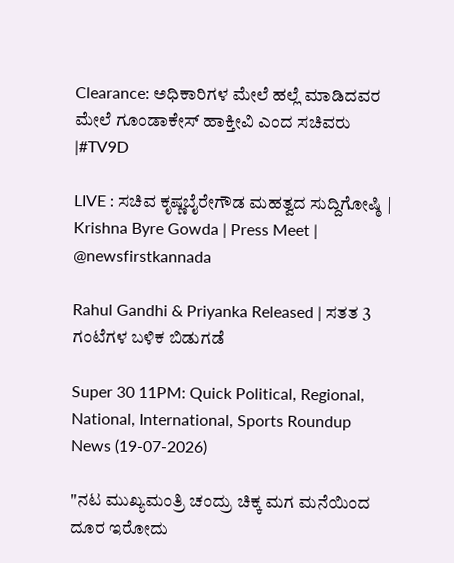Clearance: ಅಧಿಕಾರಿಗಳ ಮೇಲೆ ಹಲ್ಲೆ ಮಾಡಿದವರ ಮೇಲೆ ಗೂಂಡಾಕೇಸ್ ಹಾಕ್ತೀವಿ ಎಂದ ಸಚಿವರು |#TV9D

LIVE : ಸಚಿವ ಕೃಷ್ಣಬೈರೇಗೌಡ ಮಹತ್ವದ ಸುದ್ದಿಗೋಷ್ಠಿ | Krishna Byre Gowda | Press Meet | @newsfirstkannada

Rahul Gandhi & Priyanka Released | ಸತತ 3 ಗಂಟೆಗಳ ಬಳಿಕ ಬಿಡುಗಡೆ

Super 30 11PM: Quick Political, Regional, National, International, Sports Roundup News (19-07-2026)

"ನಟ ಮುಖ್ಯಮಂತ್ರಿ ಚಂದ್ರು ಚಿಕ್ಕ ಮಗ ಮನೆಯಿಂದ ದೂರ ಇರೋದು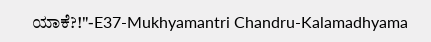ಯಾಕೆ?!"-E37-Mukhyamantri Chandru-Kalamadhyama